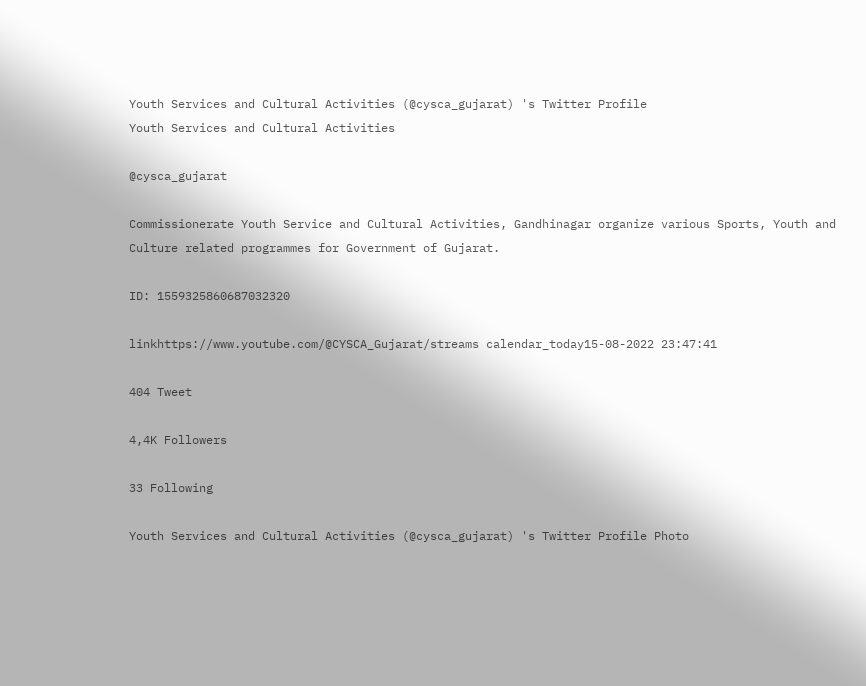Youth Services and Cultural Activities (@cysca_gujarat) 's Twitter Profile
Youth Services and Cultural Activities

@cysca_gujarat

Commissionerate Youth Service and Cultural Activities, Gandhinagar organize various Sports, Youth and Culture related programmes for Government of Gujarat.

ID: 1559325860687032320

linkhttps://www.youtube.com/@CYSCA_Gujarat/streams calendar_today15-08-2022 23:47:41

404 Tweet

4,4K Followers

33 Following

Youth Services and Cultural Activities (@cysca_gujarat) 's Twitter Profile Photo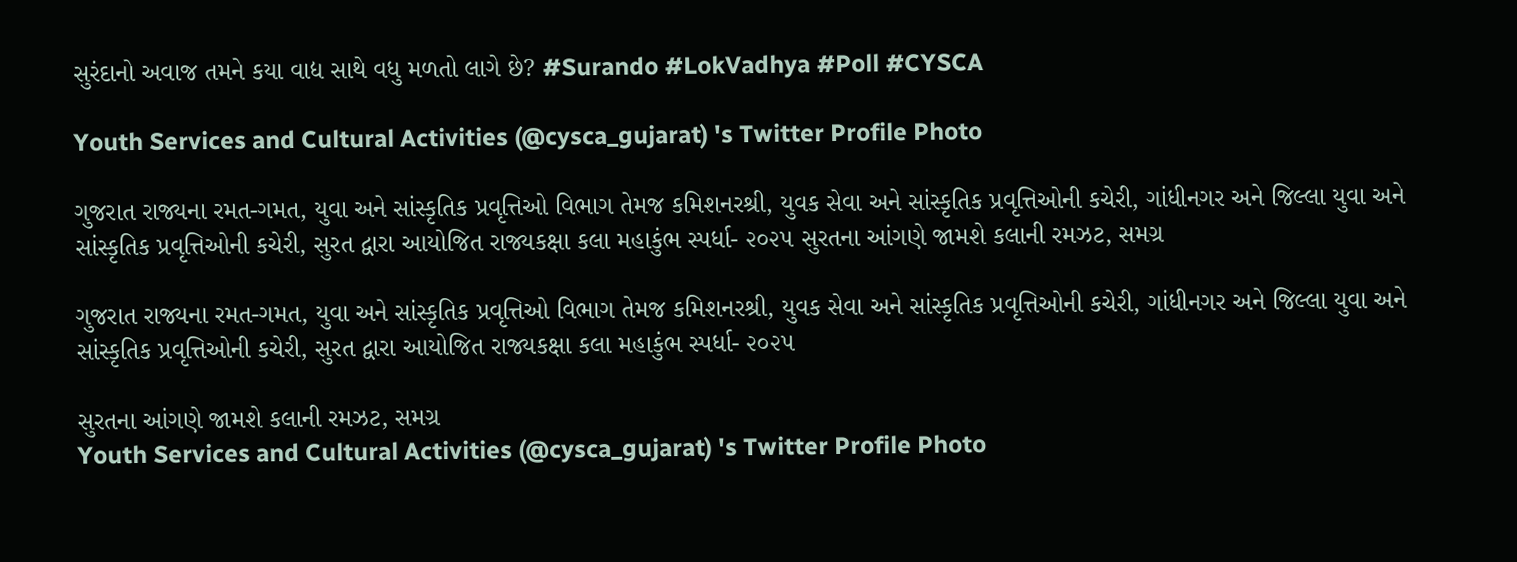સુરંદાનો અવાજ તમને કયા વાદ્ય સાથે વધુ મળતો લાગે છે? #Surando #LokVadhya #Poll #CYSCA

Youth Services and Cultural Activities (@cysca_gujarat) 's Twitter Profile Photo

ગુજરાત રાજ્યના રમત-ગમત, યુવા અને સાંસ્કૃતિક પ્રવૃત્તિઓ વિભાગ તેમજ કમિશનરશ્રી, યુવક સેવા અને સાંસ્કૃતિક પ્રવૃત્તિઓની કચેરી, ગાંધીનગર અને જિલ્લા યુવા અને સાંસ્કૃતિક પ્રવૃત્તિઓની કચેરી, સુરત દ્વારા આયોજિત રાજ્યકક્ષા કલા મહાકુંભ સ્પર્ધા- ૨૦૨૫ સુરતના આંગણે જામશે કલાની રમઝટ, સમગ્ર

ગુજરાત રાજ્યના રમત-ગમત, યુવા અને સાંસ્કૃતિક પ્રવૃત્તિઓ વિભાગ તેમજ કમિશનરશ્રી, યુવક સેવા અને સાંસ્કૃતિક પ્રવૃત્તિઓની કચેરી, ગાંધીનગર અને જિલ્લા યુવા અને સાંસ્કૃતિક પ્રવૃત્તિઓની કચેરી, સુરત દ્વારા આયોજિત રાજ્યકક્ષા કલા મહાકુંભ સ્પર્ધા- ૨૦૨૫

સુરતના આંગણે જામશે કલાની રમઝટ, સમગ્ર
Youth Services and Cultural Activities (@cysca_gujarat) 's Twitter Profile Photo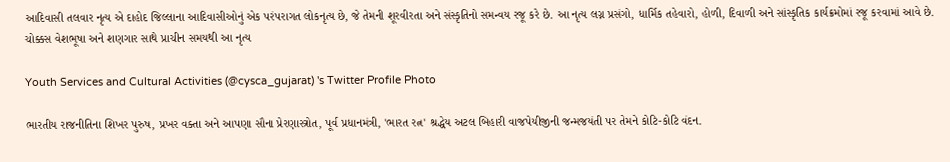આદિવાસી તલવાર નૃત્ય એ દાહોદ જિલ્લાના આદિવાસીઓનું એક પરંપરાગત લોકનૃત્ય છે, જે તેમની શૂરવીરતા અને સંસ્કૃતિનો સમન્વય રજૂ કરે છે. આ નૃત્ય લગ્ન પ્રસંગો, ધાર્મિક તહેવારો, હોળી, દિવાળી અને સાંસ્કૃતિક કાર્યક્રમોમાં રજૂ કરવામાં આવે છે. ચોક્કસ વેશભૂષા અને શણગાર સાથે પ્રાચીન સમયથી આ નૃત્ય

Youth Services and Cultural Activities (@cysca_gujarat) 's Twitter Profile Photo

ભારતીય રાજનીતિના શિખર પુરુષ, પ્રખર વક્તા અને આપણા સૌના પ્રેરણાસ્ત્રોત, પૂર્વ પ્રધાનમંત્રી, 'ભારત રત્ન' શ્રદ્ધેય અટલ બિહારી વાજપેયીજીની જન્મજયંતી પર તેમને કોટિ-કોટિ વંદન.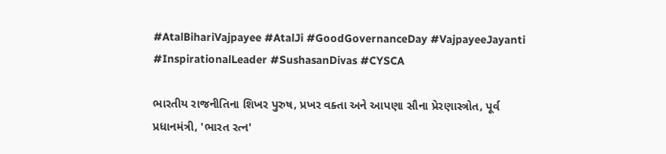#AtalBihariVajpayee #AtalJi #GoodGovernanceDay #VajpayeeJayanti #InspirationalLeader #SushasanDivas #CYSCA

ભારતીય રાજનીતિના શિખર પુરુષ, પ્રખર વક્તા અને આપણા સૌના પ્રેરણાસ્ત્રોત, પૂર્વ પ્રધાનમંત્રી, 'ભારત રત્ન'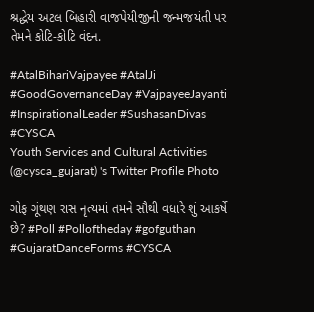શ્રદ્ધેય અટલ બિહારી વાજપેયીજીની જન્મજયંતી પર તેમને કોટિ-કોટિ વંદન.

#AtalBihariVajpayee #AtalJi #GoodGovernanceDay #VajpayeeJayanti  #InspirationalLeader #SushasanDivas #CYSCA
Youth Services and Cultural Activities (@cysca_gujarat) 's Twitter Profile Photo

ગોફ ગૂંથણ રાસ નૃત્યમાં તમને સૌથી વધારે શું આકર્ષે છે? #Poll #Polloftheday #gofguthan #GujaratDanceForms #CYSCA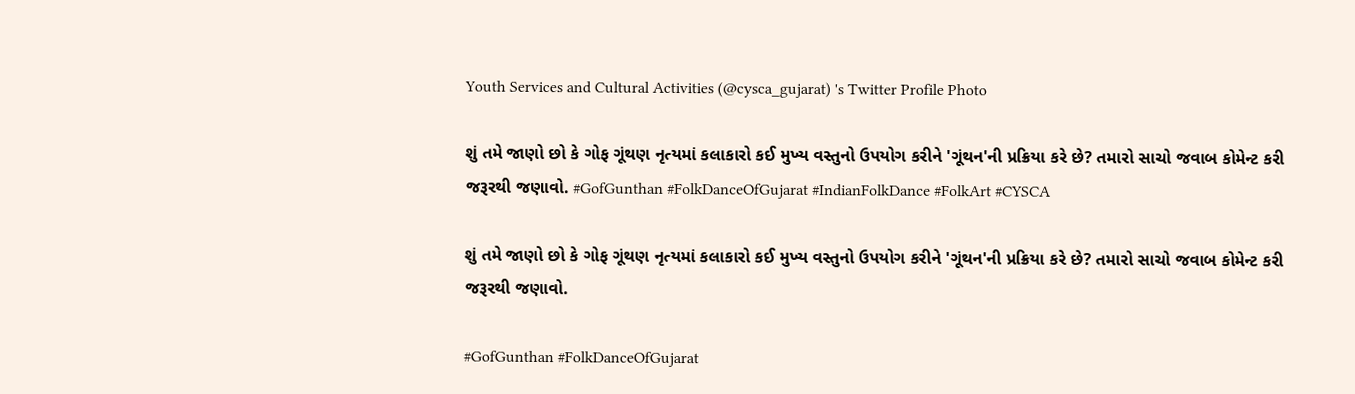Youth Services and Cultural Activities (@cysca_gujarat) 's Twitter Profile Photo

શું તમે જાણો છો કે ગોફ ગૂંથણ નૃત્યમાં કલાકારો કઈ મુખ્ય વસ્તુનો ઉપયોગ કરીને 'ગૂંથન'ની પ્રક્રિયા કરે છે? તમારો સાચો જવાબ કોમેન્ટ કરી જરૂરથી જણાવો. #GofGunthan #FolkDanceOfGujarat #IndianFolkDance #FolkArt #CYSCA

શું તમે જાણો છો કે ગોફ ગૂંથણ નૃત્યમાં કલાકારો કઈ મુખ્ય વસ્તુનો ઉપયોગ કરીને 'ગૂંથન'ની પ્રક્રિયા કરે છે? તમારો સાચો જવાબ કોમેન્ટ કરી જરૂરથી જણાવો.

#GofGunthan #FolkDanceOfGujarat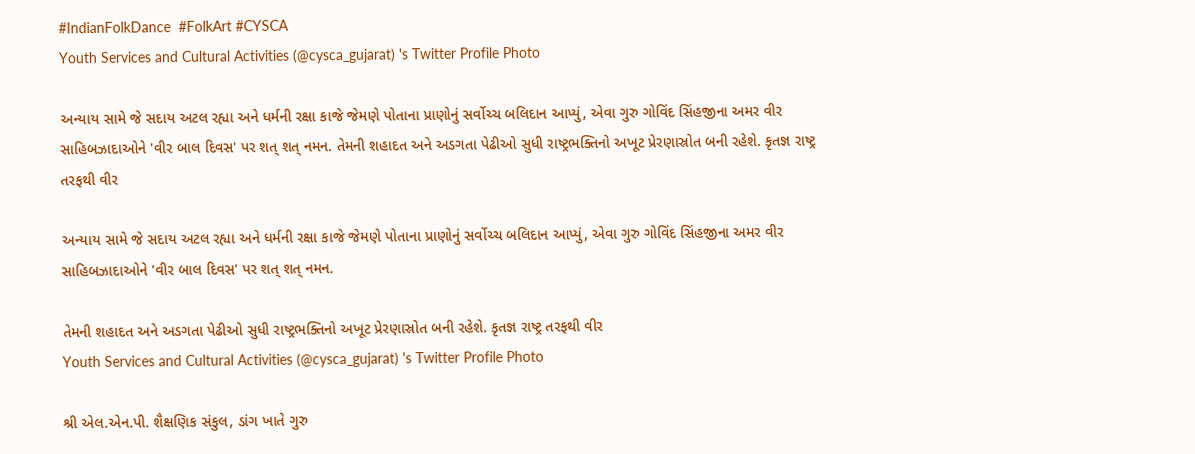#IndianFolkDance  #FolkArt #CYSCA
Youth Services and Cultural Activities (@cysca_gujarat) 's Twitter Profile Photo

અન્યાય સામે જે સદાય અટલ રહ્યા અને ધર્મની રક્ષા કાજે જેમણે પોતાના પ્રાણોનું સર્વોચ્ચ બલિદાન આપ્યું, એવા ગુરુ ગોવિંદ સિંહજીના અમર વીર સાહિબઝાદાઓને 'વીર બાલ દિવસ' પર શત્ શત્ નમન. તેમની શહાદત અને અડગતા પેઢીઓ સુધી રાષ્ટ્રભક્તિનો અખૂટ પ્રેરણાસ્રોત બની રહેશે. કૃતજ્ઞ રાષ્ટ્ર તરફથી વીર

અન્યાય સામે જે સદાય અટલ રહ્યા અને ધર્મની રક્ષા કાજે જેમણે પોતાના પ્રાણોનું સર્વોચ્ચ બલિદાન આપ્યું, એવા ગુરુ ગોવિંદ સિંહજીના અમર વીર સાહિબઝાદાઓને 'વીર બાલ દિવસ' પર શત્ શત્ નમન.

તેમની શહાદત અને અડગતા પેઢીઓ સુધી રાષ્ટ્રભક્તિનો અખૂટ પ્રેરણાસ્રોત બની રહેશે. કૃતજ્ઞ રાષ્ટ્ર તરફથી વીર
Youth Services and Cultural Activities (@cysca_gujarat) 's Twitter Profile Photo

શ્રી એલ.એન.પી. શૈક્ષણિક સંકુલ, ડાંગ ખાતે ગુરુ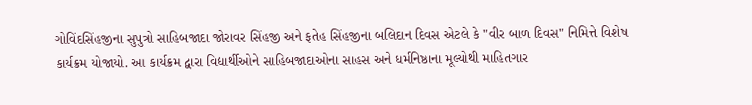ગોવિંદસિંહજીના સુપુત્રો સાહિબજાદા જોરાવર સિંહજી અને ફતેહ સિંહજીના બલિદાન દિવસ એટલે કે "વીર બાળ દિવસ" નિમિત્તે વિશેષ કાર્યક્રમ યોજાયો. આ કાર્યક્રમ દ્વારા વિદ્યાર્થીઓને સાહિબજાદાઓના સાહસ અને ધર્મનિષ્ઠાના મૂલ્યોથી માહિતગાર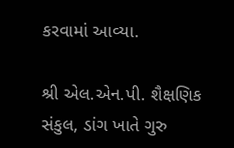કરવામાં આવ્યા.

શ્રી એલ.એન.પી. શૈક્ષણિક સંકુલ, ડાંગ ખાતે ગુરુ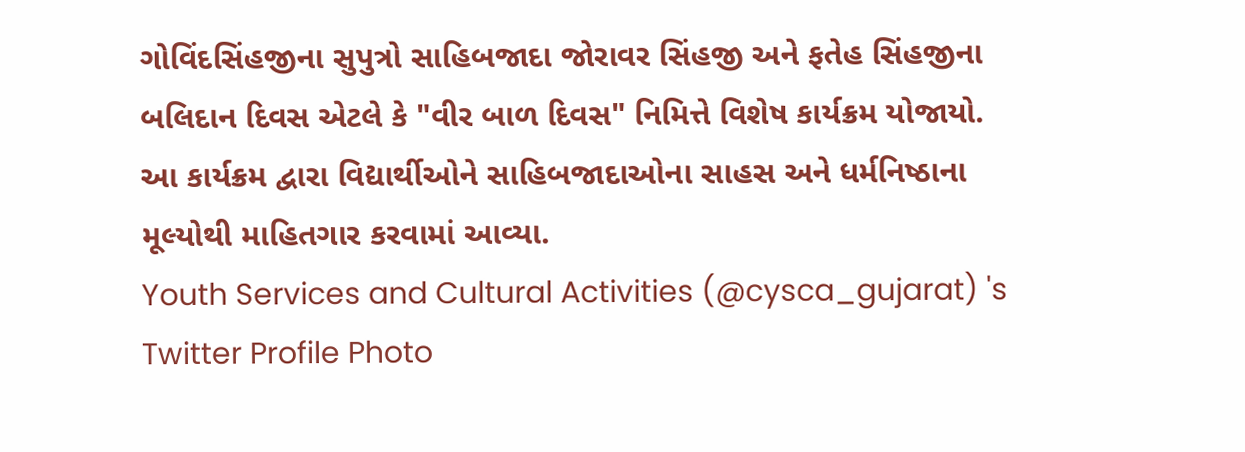ગોવિંદસિંહજીના સુપુત્રો સાહિબજાદા જોરાવર સિંહજી અને ફતેહ સિંહજીના બલિદાન દિવસ એટલે કે "વીર બાળ દિવસ" નિમિત્તે વિશેષ કાર્યક્રમ યોજાયો. આ કાર્યક્રમ દ્વારા વિદ્યાર્થીઓને સાહિબજાદાઓના સાહસ અને ધર્મનિષ્ઠાના મૂલ્યોથી માહિતગાર કરવામાં આવ્યા.
Youth Services and Cultural Activities (@cysca_gujarat) 's Twitter Profile Photo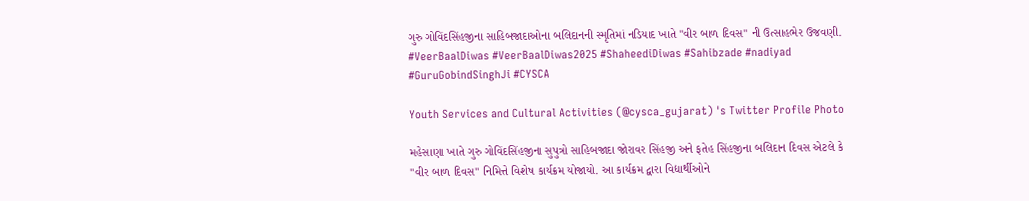ગુરુ ગોવિંદસિંહજીના સાહિબજાદાઓના બલિદાનની સ્મૃતિમાં નડિયાદ ખાતે "વીર બાળ દિવસ" ની ઉત્સાહભેર ઉજવણી. #VeerBaalDiwas #VeerBaalDiwas2025 #ShaheediDiwas #Sahibzade #nadiyad #GuruGobindSinghJi #CYSCA

Youth Services and Cultural Activities (@cysca_gujarat) 's Twitter Profile Photo

મહેસાણા ખાતે ગુરુ ગોવિંદસિંહજીના સુપુત્રો સાહિબજાદા જોરાવર સિંહજી અને ફતેહ સિંહજીના બલિદાન દિવસ એટલે કે "વીર બાળ દિવસ" નિમિત્તે વિશેષ કાર્યક્રમ યોજાયો. આ કાર્યક્રમ દ્વારા વિદ્યાર્થીઓને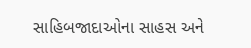સાહિબજાદાઓના સાહસ અને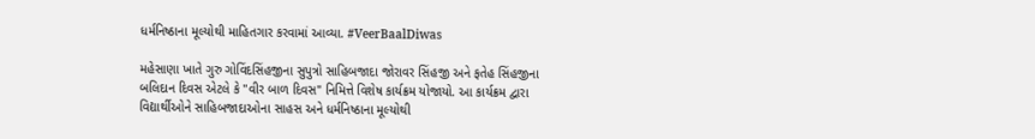ધર્મનિષ્ઠાના મૂલ્યોથી માહિતગાર કરવામાં આવ્યા. #VeerBaalDiwas

મહેસાણા ખાતે ગુરુ ગોવિંદસિંહજીના સુપુત્રો સાહિબજાદા જોરાવર સિંહજી અને ફતેહ સિંહજીના બલિદાન દિવસ એટલે કે "વીર બાળ દિવસ" નિમિત્તે વિશેષ કાર્યક્રમ યોજાયો. આ કાર્યક્રમ દ્વારા વિદ્યાર્થીઓને સાહિબજાદાઓના સાહસ અને ધર્મનિષ્ઠાના મૂલ્યોથી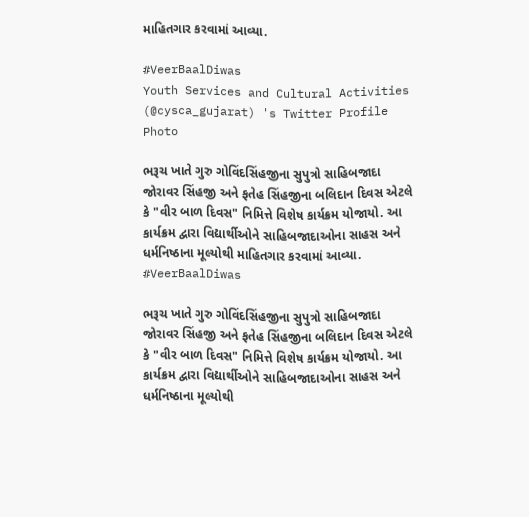માહિતગાર કરવામાં આવ્યા.

#VeerBaalDiwas
Youth Services and Cultural Activities (@cysca_gujarat) 's Twitter Profile Photo

ભરૂચ ખાતે ગુરુ ગોવિંદસિંહજીના સુપુત્રો સાહિબજાદા જોરાવર સિંહજી અને ફતેહ સિંહજીના બલિદાન દિવસ એટલે કે "વીર બાળ દિવસ" નિમિત્તે વિશેષ કાર્યક્રમ યોજાયો. આ કાર્યક્રમ દ્વારા વિદ્યાર્થીઓને સાહિબજાદાઓના સાહસ અને ધર્મનિષ્ઠાના મૂલ્યોથી માહિતગાર કરવામાં આવ્યા. #VeerBaalDiwas

ભરૂચ ખાતે ગુરુ ગોવિંદસિંહજીના સુપુત્રો સાહિબજાદા જોરાવર સિંહજી અને ફતેહ સિંહજીના બલિદાન દિવસ એટલે કે "વીર બાળ દિવસ" નિમિત્તે વિશેષ કાર્યક્રમ યોજાયો. આ કાર્યક્રમ દ્વારા વિદ્યાર્થીઓને સાહિબજાદાઓના સાહસ અને ધર્મનિષ્ઠાના મૂલ્યોથી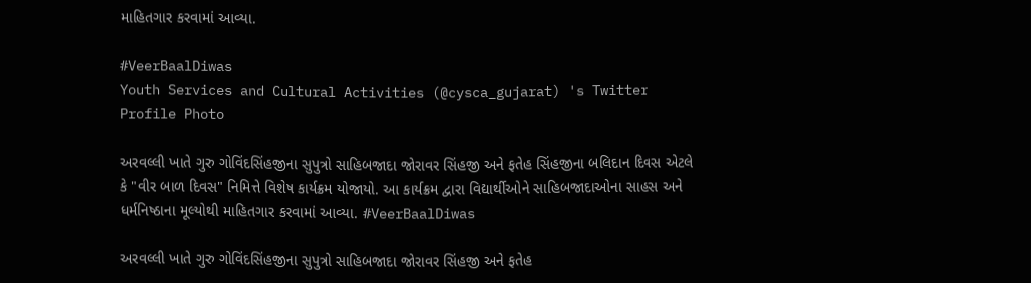માહિતગાર કરવામાં આવ્યા.

#VeerBaalDiwas
Youth Services and Cultural Activities (@cysca_gujarat) 's Twitter Profile Photo

અરવલ્લી ખાતે ગુરુ ગોવિંદસિંહજીના સુપુત્રો સાહિબજાદા જોરાવર સિંહજી અને ફતેહ સિંહજીના બલિદાન દિવસ એટલે કે "વીર બાળ દિવસ" નિમિત્તે વિશેષ કાર્યક્રમ યોજાયો. આ કાર્યક્રમ દ્વારા વિદ્યાર્થીઓને સાહિબજાદાઓના સાહસ અને ધર્મનિષ્ઠાના મૂલ્યોથી માહિતગાર કરવામાં આવ્યા. #VeerBaalDiwas

અરવલ્લી ખાતે ગુરુ ગોવિંદસિંહજીના સુપુત્રો સાહિબજાદા જોરાવર સિંહજી અને ફતેહ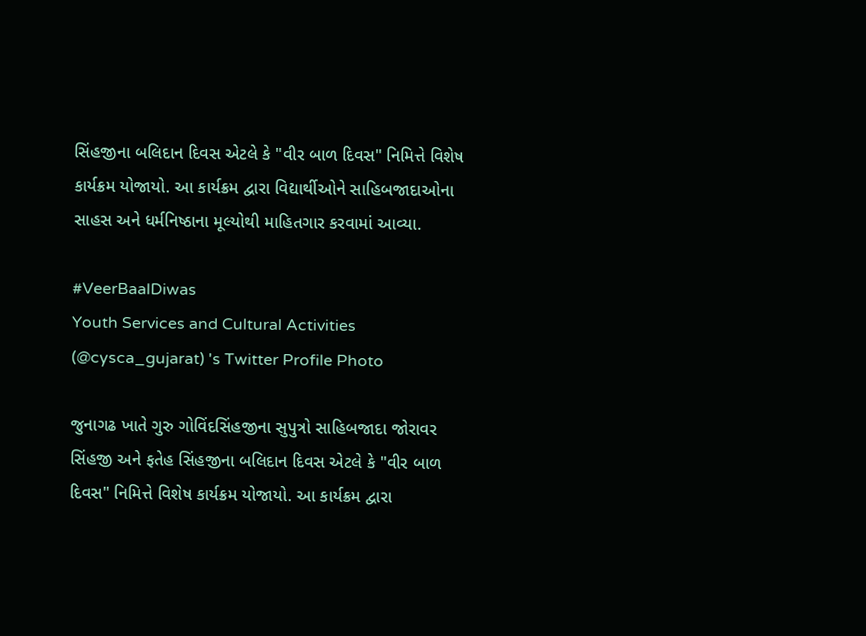સિંહજીના બલિદાન દિવસ એટલે કે "વીર બાળ દિવસ" નિમિત્તે વિશેષ કાર્યક્રમ યોજાયો. આ કાર્યક્રમ દ્વારા વિદ્યાર્થીઓને સાહિબજાદાઓના સાહસ અને ધર્મનિષ્ઠાના મૂલ્યોથી માહિતગાર કરવામાં આવ્યા.

#VeerBaalDiwas
Youth Services and Cultural Activities (@cysca_gujarat) 's Twitter Profile Photo

જુનાગઢ ખાતે ગુરુ ગોવિંદસિંહજીના સુપુત્રો સાહિબજાદા જોરાવર સિંહજી અને ફતેહ સિંહજીના બલિદાન દિવસ એટલે કે "વીર બાળ દિવસ" નિમિત્તે વિશેષ કાર્યક્રમ યોજાયો. આ કાર્યક્રમ દ્વારા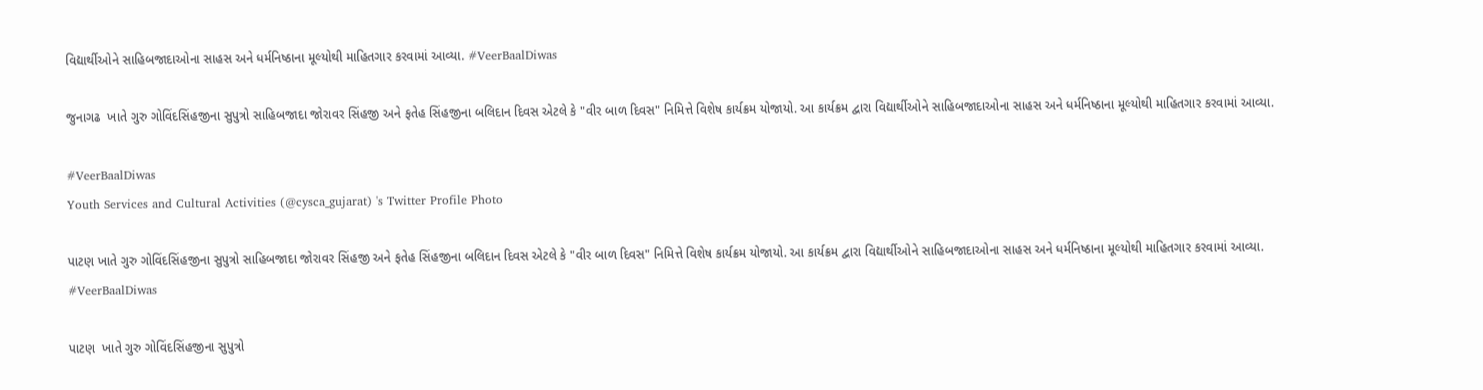વિદ્યાર્થીઓને સાહિબજાદાઓના સાહસ અને ધર્મનિષ્ઠાના મૂલ્યોથી માહિતગાર કરવામાં આવ્યા. #VeerBaalDiwas

જુનાગઢ  ખાતે ગુરુ ગોવિંદસિંહજીના સુપુત્રો સાહિબજાદા જોરાવર સિંહજી અને ફતેહ સિંહજીના બલિદાન દિવસ એટલે કે "વીર બાળ દિવસ" નિમિત્તે વિશેષ કાર્યક્રમ યોજાયો. આ કાર્યક્રમ દ્વારા વિદ્યાર્થીઓને સાહિબજાદાઓના સાહસ અને ધર્મનિષ્ઠાના મૂલ્યોથી માહિતગાર કરવામાં આવ્યા.

#VeerBaalDiwas
Youth Services and Cultural Activities (@cysca_gujarat) 's Twitter Profile Photo

પાટણ ખાતે ગુરુ ગોવિંદસિંહજીના સુપુત્રો સાહિબજાદા જોરાવર સિંહજી અને ફતેહ સિંહજીના બલિદાન દિવસ એટલે કે "વીર બાળ દિવસ" નિમિત્તે વિશેષ કાર્યક્રમ યોજાયો. આ કાર્યક્રમ દ્વારા વિદ્યાર્થીઓને સાહિબજાદાઓના સાહસ અને ધર્મનિષ્ઠાના મૂલ્યોથી માહિતગાર કરવામાં આવ્યા. #VeerBaalDiwas

પાટણ  ખાતે ગુરુ ગોવિંદસિંહજીના સુપુત્રો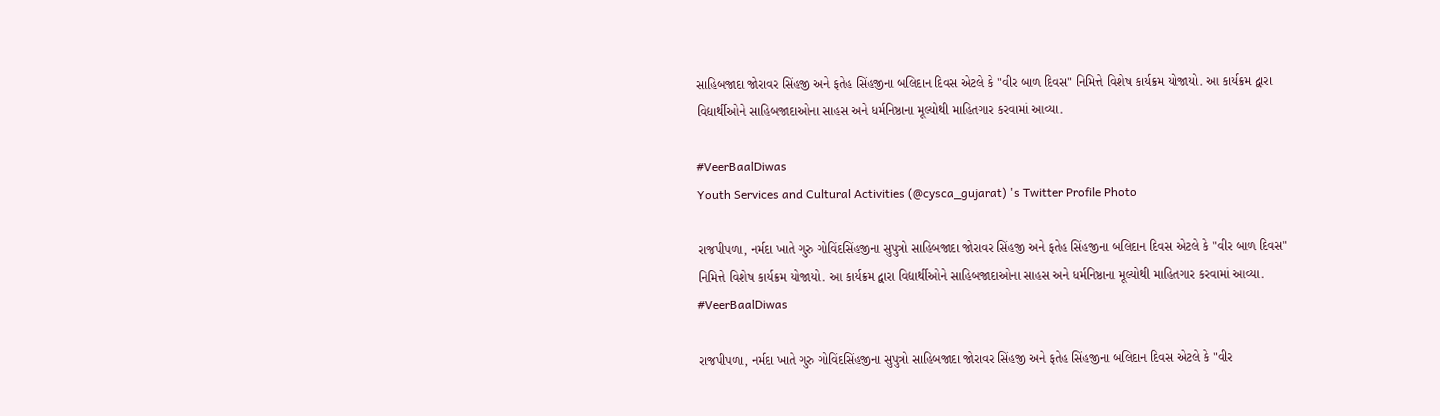સાહિબજાદા જોરાવર સિંહજી અને ફતેહ સિંહજીના બલિદાન દિવસ એટલે કે "વીર બાળ દિવસ" નિમિત્તે વિશેષ કાર્યક્રમ યોજાયો. આ કાર્યક્રમ દ્વારા વિદ્યાર્થીઓને સાહિબજાદાઓના સાહસ અને ધર્મનિષ્ઠાના મૂલ્યોથી માહિતગાર કરવામાં આવ્યા.

#VeerBaalDiwas
Youth Services and Cultural Activities (@cysca_gujarat) 's Twitter Profile Photo

રાજપીપળા, નર્મદા ખાતે ગુરુ ગોવિંદસિંહજીના સુપુત્રો સાહિબજાદા જોરાવર સિંહજી અને ફતેહ સિંહજીના બલિદાન દિવસ એટલે કે "વીર બાળ દિવસ" નિમિત્તે વિશેષ કાર્યક્રમ યોજાયો. આ કાર્યક્રમ દ્વારા વિદ્યાર્થીઓને સાહિબજાદાઓના સાહસ અને ધર્મનિષ્ઠાના મૂલ્યોથી માહિતગાર કરવામાં આવ્યા. #VeerBaalDiwas

રાજપીપળા, નર્મદા ખાતે ગુરુ ગોવિંદસિંહજીના સુપુત્રો સાહિબજાદા જોરાવર સિંહજી અને ફતેહ સિંહજીના બલિદાન દિવસ એટલે કે "વીર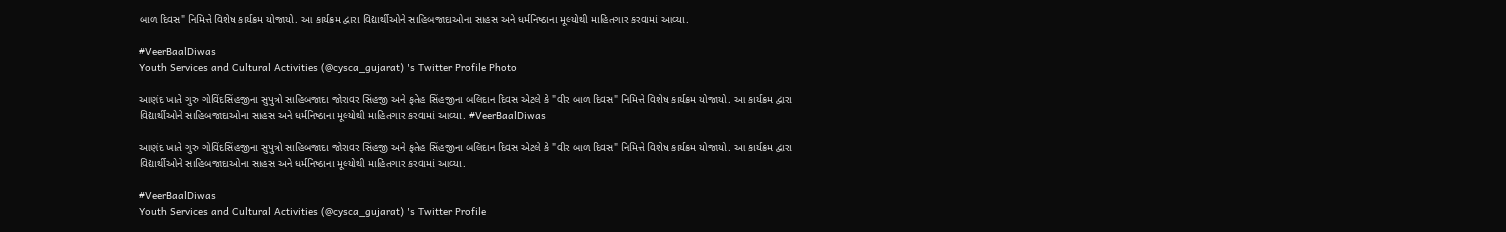બાળ દિવસ" નિમિત્તે વિશેષ કાર્યક્રમ યોજાયો. આ કાર્યક્રમ દ્વારા વિદ્યાર્થીઓને સાહિબજાદાઓના સાહસ અને ધર્મનિષ્ઠાના મૂલ્યોથી માહિતગાર કરવામાં આવ્યા.

#VeerBaalDiwas
Youth Services and Cultural Activities (@cysca_gujarat) 's Twitter Profile Photo

આણંદ ખાતે ગુરુ ગોવિંદસિંહજીના સુપુત્રો સાહિબજાદા જોરાવર સિંહજી અને ફતેહ સિંહજીના બલિદાન દિવસ એટલે કે "વીર બાળ દિવસ" નિમિત્તે વિશેષ કાર્યક્રમ યોજાયો. આ કાર્યક્રમ દ્વારા વિદ્યાર્થીઓને સાહિબજાદાઓના સાહસ અને ધર્મનિષ્ઠાના મૂલ્યોથી માહિતગાર કરવામાં આવ્યા. #VeerBaalDiwas

આણંદ ખાતે ગુરુ ગોવિંદસિંહજીના સુપુત્રો સાહિબજાદા જોરાવર સિંહજી અને ફતેહ સિંહજીના બલિદાન દિવસ એટલે કે "વીર બાળ દિવસ" નિમિત્તે વિશેષ કાર્યક્રમ યોજાયો. આ કાર્યક્રમ દ્વારા વિદ્યાર્થીઓને સાહિબજાદાઓના સાહસ અને ધર્મનિષ્ઠાના મૂલ્યોથી માહિતગાર કરવામાં આવ્યા.

#VeerBaalDiwas
Youth Services and Cultural Activities (@cysca_gujarat) 's Twitter Profile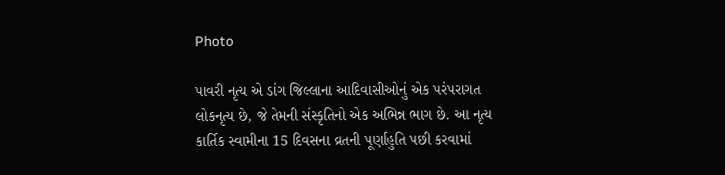Photo

પાવરી નૃત્ય એ ડાંગ જિલ્લાના આદિવાસીઓનું એક પરંપરાગત લોકનૃત્ય છે, જે તેમની સંસ્કૃતિનો એક અભિન્ન ભાગ છે. આ નૃત્ય કાર્તિક સ્વામીના 15 દિવસના વ્રતની પૂર્ણાહુતિ પછી કરવામાં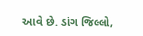આવે છે. ડાંગ જિલ્લો,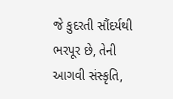જે કુદરતી સૌંદર્યથી ભરપૂર છે, તેની આગવી સંસ્કૃતિ,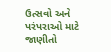ઉત્સવો અને પરંપરાઓ માટે જાણીતો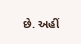છે. અહીં